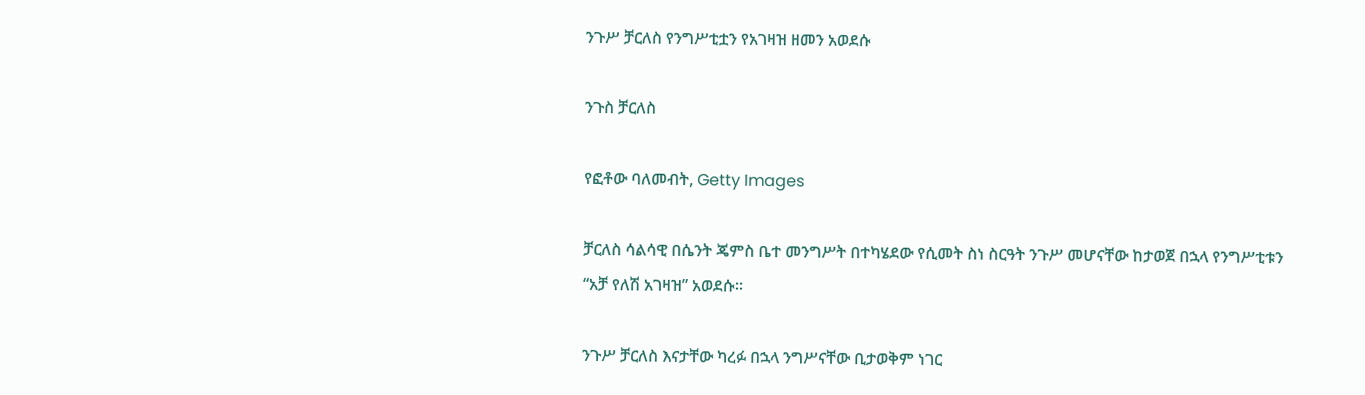ንጉሥ ቻርለስ የንግሥቲቷን የአገዛዝ ዘመን አወደሱ

ንጉስ ቻርለስ

የፎቶው ባለመብት, Getty Images

ቻርለስ ሳልሳዊ በሴንት ጄምስ ቤተ መንግሥት በተካሄደው የሲመት ስነ ስርዓት ንጉሥ መሆናቸው ከታወጀ በኋላ የንግሥቲቱን “አቻ የለሽ አገዛዝ” አወደሱ።

ንጉሥ ቻርለስ እናታቸው ካረፉ በኋላ ንግሥናቸው ቢታወቅም ነገር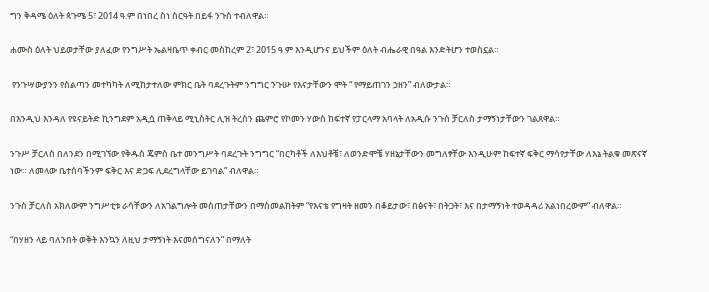ግን ቅዳሜ ዕለት ጳጉሜ 5፣ 2014 ዓ.ም በነበረ ስነ ስርዓት በይፋ ንጉስ ተብለዋል።

ሐሙስ ዕለት ህይወታቸው ያለፈው የንግሥት ኤልዛቤጥ ቀብር መስከረም 2፣ 2015 ዓ.ም እንዲሆንና ይህችም ዕለት ብሔራዊ በዓል እንድትሆን ተወስኗል።

 የንጉሣውያንን የስልጣን መተካካት ለሚከታተለው ምክር ቤት ባደረጉትም ንግግር ንጉሡ የእናታቸውን ሞት “ የማይጠገን ኃዘን” ብለውታል።

በእንዲህ እንዳለ የዩናይትድ ኪንግደም አዲሷ ጠቅላይ ሚኒስትር ሊዝ ትረስን ጨምሮ የኮመን ሃውስ ከፍተኛ የፓርላማ አባላት ለአዲሱ ንጉስ ቻርለስ ታማኝነታቸውን ገልጸዋል።

ንጉሥ ቻርለስ በለንደን በሚገኘው የቅዱስ ጄምስ ቤተ መንግሥት ባደረጉት ንግግር “በርካቶች ለእህቶቼ፣ ለወንድሞቼ ሃዘኔታቸውን መግለፃቸው እንዲሁም ከፍተኛ ፍቅር ማሳየታቸው ለእኔ ትልቁ መጽናኛ ነው። ለመላው ቤተሰባችንም ፍቅር እና ድጋፍ ሊደረግላቸው ይገባል” ብለዋል።

ንጉስ ቻርለስ አክለውም ንግሥቲቱ ራሳቸውን ለአገልግሎት መስጠታቸውን በማስመልከትም “የእናቴ የግዛት ዘመን በቆይታው፣ በፅናት፣ በትጋት፣ እና በታማኝነት ተወዳዳሪ አልነበረውም” ብለዋል።

“በሃዘን ላይ ባለንበት ወቅት እንኳን ለዚህ ታማኝነት እናመሰግናለን” በማለት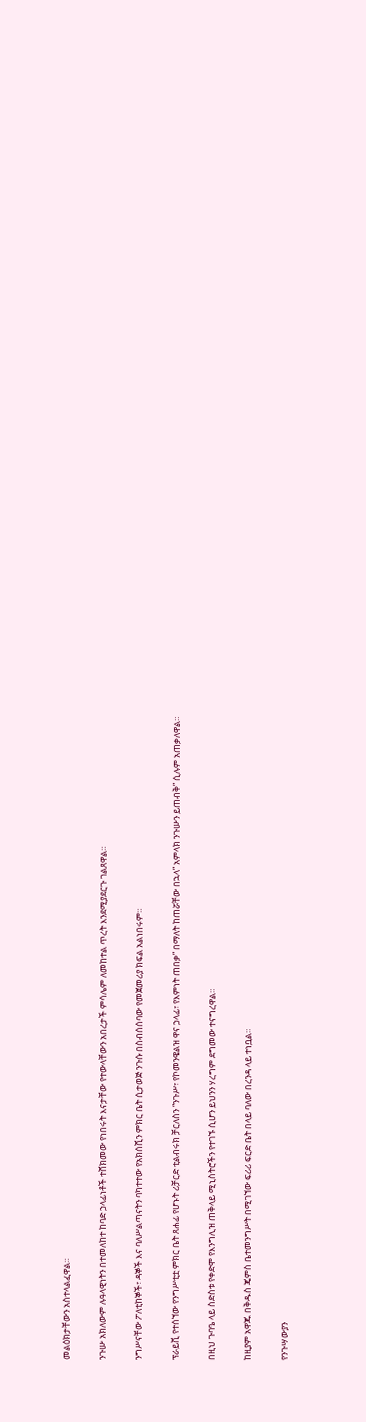መልዕክታቸውን አስተላልፈዋል።

ንጉሡ አክለውም ሉዓላዊነትን በተመለከተ ከባድ ኃላፊነቶች ተሸክመው የነበሩት እናታቸው የተውላቸውን አበረታች ምሳሌም ለመከተል ጥረት እንደሚያደርጉ ገልጸዋል።

ንግሥናቸው ፖለቲከኞች፣ ዳኞች እና ባለሥልጣናትን ባካተተው የአክሰሺን ምክር ቤት ሲታወጅ ንጉሱ በስብሰሰባው የመጀመሪያ ክፍል አልነበሩም።

ፕራይቪ የተሰኘው የንግሥቲቷ ምክር ቤት ጸሐፊ የሆኑት ሪቻርድ ቲልብሩክ ቻርለስን “ንጉሥ፣ የኮመንዌልዝ ዋና ኃላፊ፣ የእምነት ጠበቃ” በማለት ከጠሯቸው በኋላ” አምላክ ንጉሡን ይጠብቅ” ሲሉም አጠቃለዋል።

በዚህ ጉባዔ ላይ ስድስቱ የቀድሞ የእንግሊዝ ጠቅላይ ሚኒስትሮችን የተገኙ ሲሆን ይህንን ሃረግም ደግመው ተናግረዋል።

ከዚያም አዋጁ በቅዱስ ጄምስ ቤተመንግሥት በሚገኘው ፍሪሪ ፍርድ ቤት በላይ ባለው በረንዳ ላይ ተነቧል።

የንጉሣውያን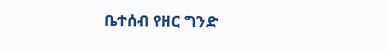ቤተሰብ የዘር ግንድ